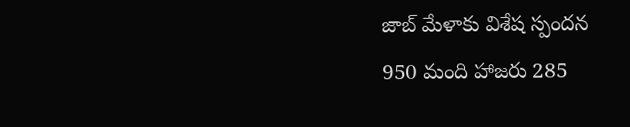జాబ్ మేళాకు విశేష స్పందన
950 మంది హాజరు 285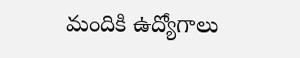మందికి ఉద్యోగాలు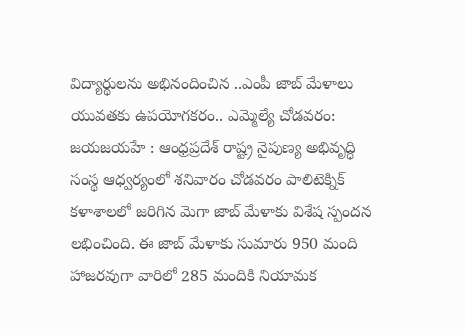విద్యార్థులను అభినందించిన ..ఎంపీ జాబ్ మేళాలు యువతకు ఉపయోగకరం.. ఎమ్మెల్యే చోడవరం: జయజయహే : ఆంధ్రప్రదేశ్ రాష్ట్ర నైపుణ్య అభివృద్ధి సంస్థ ఆధ్వర్యంలో శనివారం చోడవరం పాలిటెక్నిక్ కళాశాలలో జరిగిన మెగా జాబ్ మేళాకు విశేష స్పందన లభించింది. ఈ జాబ్ మేళాకు సుమారు 950 మంది హాజరవుగా వారిలో 285 మందికి నియామక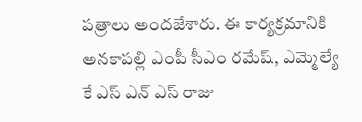పత్రాలు అందజేశారు. ఈ కార్యక్రమానికి అనకాపల్లి ఎంపీ సీఎం రమేష్, ఎమ్మెల్యే కే ఎస్ ఎన్ ఎస్ రాజు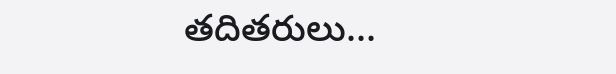తదితరులు...